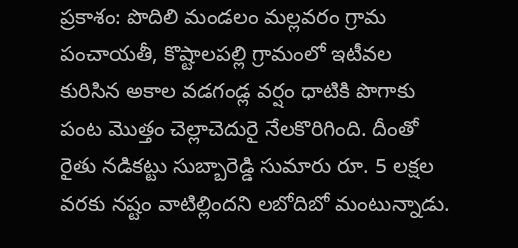ప్రకాశం: పొదిలి మండలం మల్లవరం గ్రామ పంచాయతీ, కొష్టాలపల్లి గ్రామంలో ఇటీవల కురిసిన అకాల వడగండ్ల వర్షం ధాటికి పొగాకు పంట మొత్తం చెల్లాచెదురై నేలకొరిగింది. దీంతో రైతు నడికట్టు సుబ్బారెడ్డి సుమారు రూ. 5 లక్షల వరకు నష్టం వాటిల్లిందని లబోదిబో మంటున్నాడు.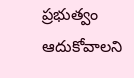ప్రభుత్వం ఆదుకోవాలని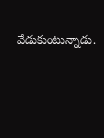వేడుకుంటున్నాడు.